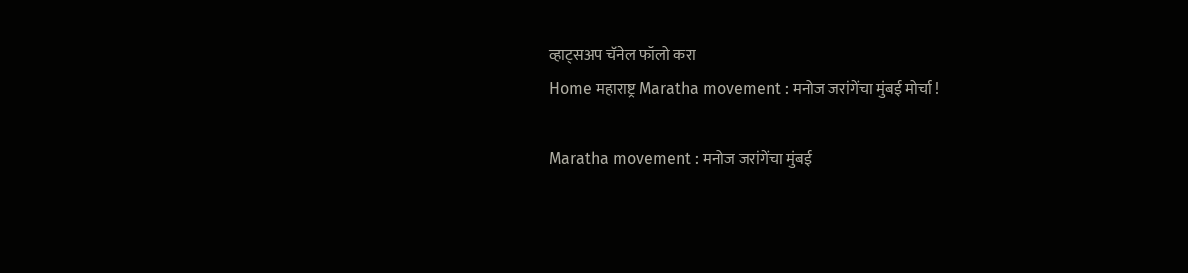व्हाट्सअप चॅनेल फॉलो करा
Home महाराष्ट्र Maratha movement : मनोज जरांगेंचा मुंबई मोर्चा !

Maratha movement : मनोज जरांगेंचा मुंबई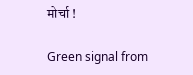मोर्चा !

Green signal from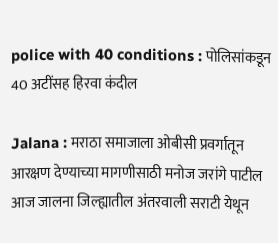police with 40 conditions : पोलिसांकडून 40 अटींसह हिरवा कंदील

Jalana : मराठा समाजाला ओबीसी प्रवर्गातून आरक्षण देण्याच्या मागणीसाठी मनोज जरांगे पाटील आज जालना जिल्ह्यातील अंतरवाली सराटी येथून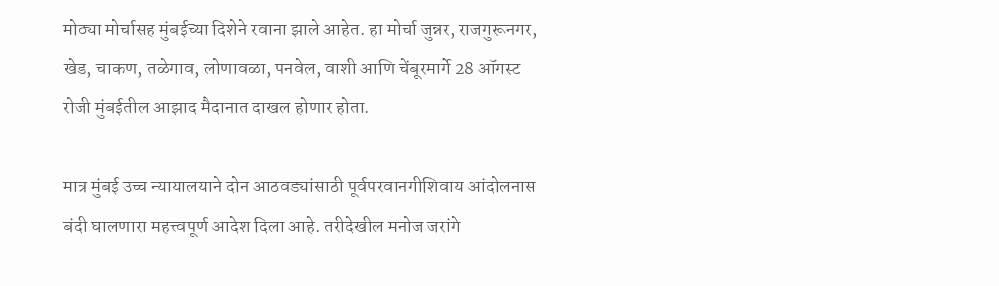मोठ्या मोर्चासह मुंबईच्या दिशेने रवाना झाले आहेत. हा मोर्चा जुन्नर, राजगुरूनगर, खेड, चाकण, तळेगाव, लोणावळा, पनवेल, वाशी आणि चेंबूरमार्गे 28 ऑगस्ट रोजी मुंबईतील आझाद मैदानात दाखल होणार होता.

मात्र मुंबई उच्च न्यायालयाने दोन आठवड्यांसाठी पूर्वपरवानगीशिवाय आंदोलनास बंदी घालणारा महत्त्वपूर्ण आदेश दिला आहे. तरीदेखील मनोज जरांगे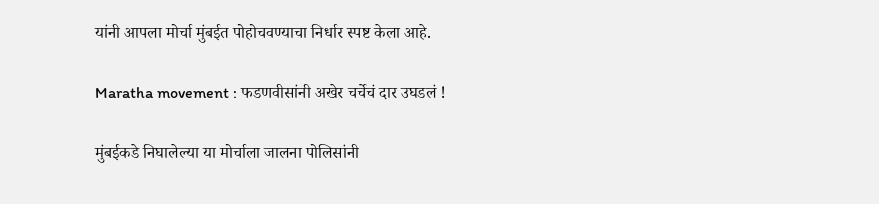यांनी आपला मोर्चा मुंबईत पोहोचवण्याचा निर्धार स्पष्ट केला आहे.

Maratha movement : फडणवीसांनी अखेर चर्चेचं दार उघडलं !

मुंबईकडे निघालेल्या या मोर्चाला जालना पोलिसांनी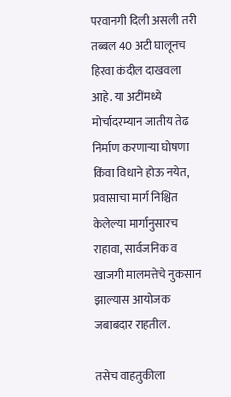परवानगी दिली असली तरी तब्बल 40 अटी घालूनच हिरवा कंदील दाखवला आहे. या अटींमध्ये मोर्चादरम्यान जातीय तेढ निर्माण करणाऱ्या घोषणा किंवा विधाने होऊ नयेत, प्रवासाचा मार्ग निश्चित केलेल्या मार्गानुसारच राहावा, सार्वजनिक व खाजगी मालमत्तेचे नुकसान झाल्यास आयोजक जबाबदार राहतील.

तसेच वाहतुकीला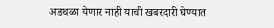अडथळा येणार नाही याची खबरदारी घेण्यात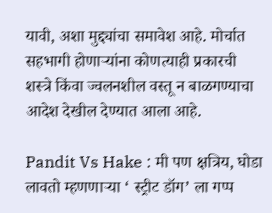यावी, अशा मुद्द्यांचा समावेश आहे. मोर्चात सहभागी होणाऱ्यांना कोणत्याही प्रकारची शस्त्रे किंवा ज्वलनशील वस्तू न बाळगण्याचा आदेश देखील देण्यात आला आहे.

Pandit Vs Hake : मी पण क्षत्रिय, घोडा लावतो म्हणणाऱ्या ‘ स्ट्रीट डॉग’ ला गप्प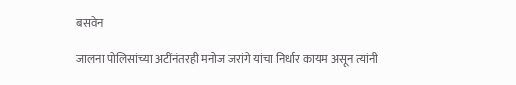बसवेन

जालना पोलिसांच्या अटींनंतरही मनोज जरांगे यांचा निर्धार कायम असून त्यांनी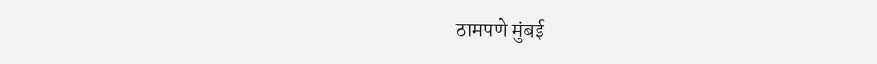ठामपणे मुंबई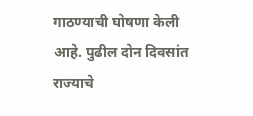गाठण्याची घोषणा केली आहे. पुढील दोन दिवसांत राज्याचे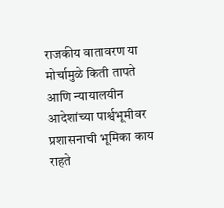राजकीय वातावरण या मोर्चामुळे किती तापते आणि न्यायालयीन आदेशांच्या पार्श्वभूमीवर प्रशासनाची भूमिका काय राहते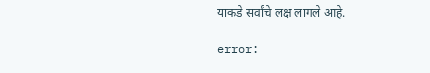याकडे सर्वांचे लक्ष लागले आहे.

error: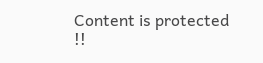Content is protected !!